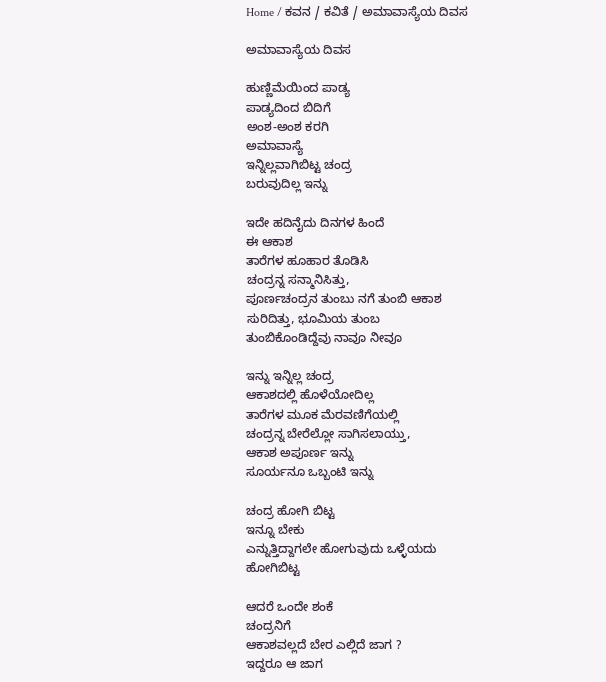Home / ಕವನ / ಕವಿತೆ / ಅಮಾವಾಸ್ಯೆಯ ದಿವಸ

ಅಮಾವಾಸ್ಯೆಯ ದಿವಸ

ಹುಣ್ಣಿಮೆಯಿಂದ ಪಾಡ್ಯ
ಪಾಡ್ಯದಿಂದ ಬಿದಿಗೆ
ಅಂಶ-ಅಂಶ ಕರಗಿ
ಅಮಾವಾಸ್ಯೆ
ಇನ್ನಿಲ್ಲವಾಗಿಬಿಟ್ಟ ಚಂದ್ರ
ಬರುವುದಿಲ್ಲ ಇನ್ನು

ಇದೇ ಹದಿನೈದು ದಿನಗಳ ಹಿಂದೆ
ಈ ಆಕಾಶ
ತಾರೆಗಳ ಹೂಹಾರ ತೊಡಿಸಿ
ಚಂದ್ರನ್ನ ಸನ್ಮಾನಿಸಿತ್ತು,
ಪೂರ್ಣಚಂದ್ರನ ತುಂಬು ನಗೆ ತುಂಬಿ ಆಕಾಶ
ಸುರಿದಿತ್ತು, ಭೂಮಿಯ ತುಂಬ
ತುಂಬಿಕೊಂಡಿದ್ದೆವು ನಾವೂ ನೀವೂ

ಇನ್ನು ಇನ್ನಿಲ್ಲ ಚಂದ್ರ
ಆಕಾಶದಲ್ಲಿ ಹೊಳೆಯೋದಿಲ್ಲ
ತಾರೆಗಳ ಮೂಕ ಮೆರವಣಿಗೆಯಲ್ಲಿ
ಚಂದ್ರನ್ನ ಬೇರೆಲ್ಲೋ ಸಾಗಿಸಲಾಯ್ತು,
ಆಕಾಶ ಅಪೂರ್ಣ ಇನ್ನು
ಸೂರ್ಯನೂ ಒಬ್ಬಂಟಿ ಇನ್ನು

ಚಂದ್ರ ಹೋಗಿ ಬಿಟ್ಟ
ಇನ್ನೂ ಬೇಕು
ಎನ್ನುತ್ತಿದ್ದಾಗಲೇ ಹೋಗುವುದು ಒಳ್ಳೆಯದು
ಹೋಗಿಬಿಟ್ಟ

ಆದರೆ ಒಂದೇ ಶಂಕೆ
ಚಂದ್ರನಿಗೆ
ಆಕಾಶವಲ್ಲದೆ ಬೇರ ಎಲ್ಲಿದೆ ಜಾಗ ?
ಇದ್ದರೂ ಆ ಜಾಗ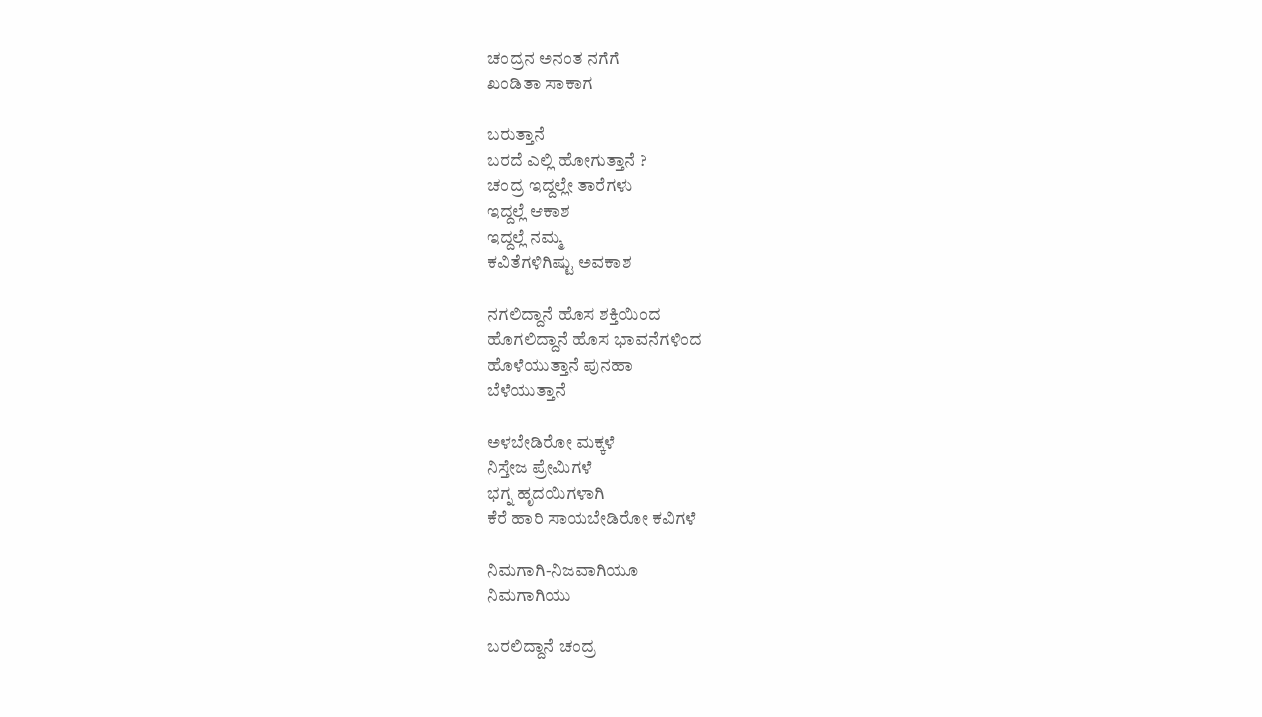ಚಂದ್ರನ ಅನಂತ ನಗೆಗೆ
ಖಂಡಿತಾ ಸಾಕಾಗ

ಬರುತ್ತಾನೆ
ಬರದೆ ಎಲ್ಲಿ ಹೋಗುತ್ತಾನೆ ?
ಚಂದ್ರ ಇದ್ದಲ್ಲೇ ತಾರೆಗಳು
ಇದ್ದಲ್ಲೆ ಆಕಾಶ
ಇದ್ದಲ್ಲೆ ನಮ್ಮ
ಕವಿತೆಗಳಿಗಿಷ್ಟು ಅವಕಾಶ

ನಗಲಿದ್ದಾನೆ ಹೊಸ ಶಕ್ತಿಯಿಂದ
ಹೊಗಲಿದ್ದಾನೆ ಹೊಸ ಭಾವನೆಗಳಿಂದ
ಹೊಳೆಯುತ್ತಾನೆ ಪುನಹಾ
ಬೆಳೆಯುತ್ತಾನೆ

ಅಳಬೇಡಿರೋ ಮಕ್ಕಳೆ
ನಿಸ್ತೇಜ ಪ್ರೇಮಿಗಳೆ
ಭಗ್ನ ಹೃದಯಿಗಳಾಗಿ
ಕೆರೆ ಹಾರಿ ಸಾಯಬೇಡಿರೋ ಕವಿಗಳೆ

ನಿಮಗಾಗಿ-ನಿಜವಾಗಿಯೂ
ನಿಮಗಾಗಿಯು

ಬರಲಿದ್ದಾನೆ ಚಂದ್ರ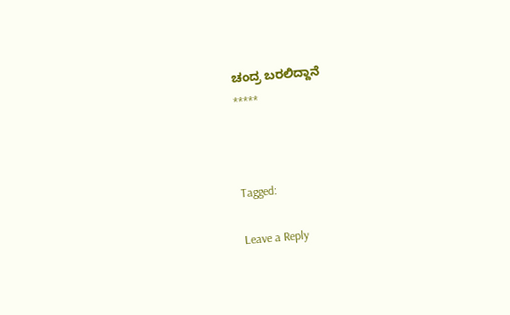ಚಂದ್ರ ಬರಲಿದ್ದಾನೆ
*****



Tagged:

Leave a Reply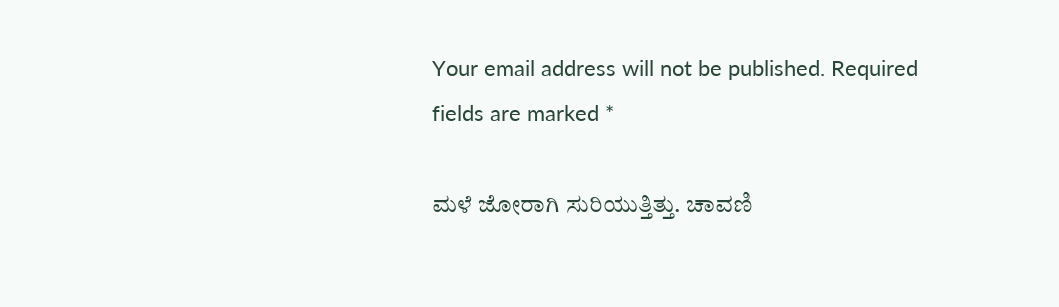Your email address will not be published. Required fields are marked *

ಮಳೆ ಜೋರಾಗಿ ಸುರಿಯುತ್ತಿತ್ತು. ಚಾವಣಿ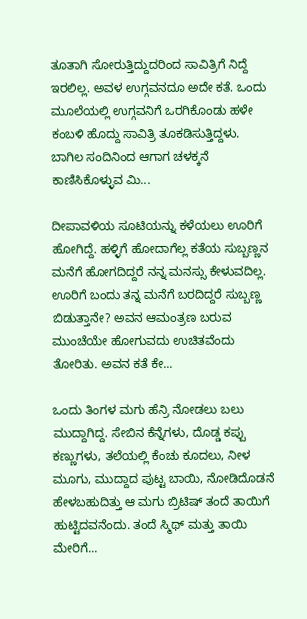ತೂತಾಗಿ ಸೋರುತ್ತಿದ್ದುದರಿಂದ ಸಾವಿತ್ರಿಗೆ ನಿದ್ದೆ ಇರಲಿಲ್ಲ. ಅವಳ ಉಗ್ಗವನದೂ ಅದೇ ಕತೆ. ಒಂದು ಮೂಲೆಯಲ್ಲಿ ಉಗ್ಗವನಿಗೆ ಒರಗಿಕೊಂಡು ಹಳೇ ಕಂಬಳಿ ಹೊದ್ದು ಸಾವಿತ್ರಿ ತೂಕಡಿಸುತ್ತಿದ್ದಳು. ಬಾಗಿಲ ಸಂದಿನಿಂದ ಆಗಾಗ ಚಳಕ್ಕನೆ ಕಾಣಿಸಿಕೊಳ್ಳುವ ಮಿ...

ದೀಪಾವಳಿಯ ಸೂಟಿಯನ್ನು ಕಳೆಯಲು ಊರಿಗೆ ಹೋಗಿದ್ದೆ. ಹಳ್ಳಿಗೆ ಹೋದಾಗೆಲ್ಲ ಕತೆಯ ಸುಬ್ಬಣ್ಣನ ಮನೆಗೆ ಹೋಗದಿದ್ದರೆ ನನ್ನ ಮನಸ್ಸು ಕೇಳುವದಿಲ್ಲ. ಊರಿಗೆ ಬಂದು ತನ್ನ ಮನೆಗೆ ಬರದಿದ್ದರೆ ಸುಬ್ಬಣ್ಣ ಬಿಡುತ್ತಾನೇ? ಅವನ ಆಮಂತ್ರಣ ಬರುವ ಮುಂಚೆಯೇ ಹೋಗುವದು ಉಚಿತವೆಂದು ತೋರಿತು. ಅವನ ಕತೆ ಕೇ...

ಒಂದು ತಿಂಗಳ ಮಗು ಹೆನ್ರಿ ನೋಡಲು ಬಲು ಮುದ್ದಾಗಿದ್ದ. ಸೇಬಿನ ಕೆನ್ನೆಗಳು, ದೊಡ್ಡ ಕಪ್ಪು ಕಣ್ಣುಗಳು, ತಲೆಯಲ್ಲಿ ಕೆಂಚು ಕೂದಲು, ನೀಳ ಮೂಗು, ಮುದ್ದಾದ ಪುಟ್ಟ ಬಾಯಿ, ನೋಡಿದೊಡನೆ ಹೇಳಬಹುದಿತ್ತು ಆ ಮಗು ಬ್ರಿಟಿಷ್ ತಂದೆ ತಾಯಿಗೆ ಹುಟ್ಟಿದವನೆಂದು. ತಂದೆ ಸ್ಮಿಥ್ ಮತ್ತು ತಾಯಿ ಮೇರಿಗೆ...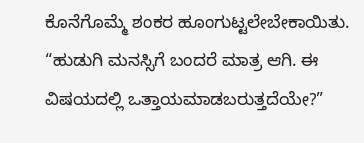ಕೊನೆಗೊಮ್ಮೆ ಶಂಕರ ಹೂಂಗುಟ್ಟಲೇಬೇಕಾಯಿತು. “ಹುಡುಗಿ ಮನಸ್ಸಿಗೆ ಬಂದರೆ ಮಾತ್ರ ಆಗಿ. ಈ ವಿಷಯದಲ್ಲಿ ಒತ್ತಾಯಮಾಡಬರುತ್ತದೆಯೇ?”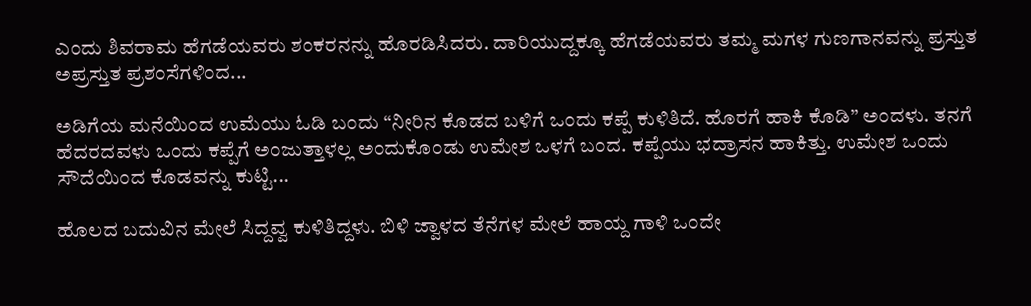ಎಂದು ಶಿವರಾಮ ಹೆಗಡೆಯವರು ಶಂಕರನನ್ನು ಹೊರಡಿಸಿದರು. ದಾರಿಯುದ್ದಕ್ಕೂ ಹೆಗಡೆಯವರು ತಮ್ಮ ಮಗಳ ಗುಣಗಾನವನ್ನು ಪ್ರಸ್ತುತ ಅಪ್ರಸ್ತುತ ಪ್ರಶಂಸೆಗಳಿಂದ...

ಅಡಿಗೆಯ ಮನೆಯಿಂದ ಉಮೆಯು ಓಡಿ ಬಂದು “ನೀರಿನ ಕೊಡದ ಬಳಿಗೆ ಒಂದು ಕಪ್ಪೆ ಕುಳಿತಿದೆ. ಹೊರಗೆ ಹಾಕಿ ಕೊಡಿ” ಅಂದಳು. ತನಗೆ ಹೆದರದವಳು ಒಂದು ಕಪ್ಪೆಗೆ ಅಂಜುತ್ತಾಳಲ್ಲ ಅಂದುಕೊಂಡು ಉಮೇಶ ಒಳಗೆ ಬಂದ. ಕಪ್ಪೆಯು ಭದ್ರಾಸನ ಹಾಕಿತ್ತು. ಉಮೇಶ ಒಂದು ಸೌದೆಯಿಂದ ಕೊಡವನ್ನು ಕುಟ್ಟಿ...

ಹೊಲದ ಬದುವಿನ ಮೇಲೆ ಸಿದ್ದವ್ವ ಕುಳಿತಿದ್ದಳು. ಬಿಳಿ ಜ್ವಾಳದ ತೆನೆಗಳ ಮೇಲೆ ಹಾಯ್ದ ಗಾಳಿ ಒಂದೇ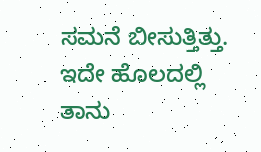ಸಮನೆ ಬೀಸುತ್ತಿತ್ತು. ಇದೇ ಹೊಲದಲ್ಲಿ ತಾನು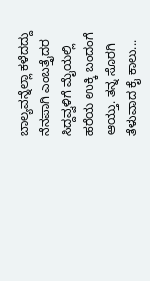ಬಾಲ್ಯವನ್ನೆಲ್ಲಾ ಕಳೆದದ್ದು ನೆನಪಾಗಿ ಎಂಬತ್ತೈದರ ಸಿದ್ದವ್ವಳಿಗೆ ಮೈಯಲ್ಲಿ ಹರೆಯ ಉಕ್ಕಿ ಬಂದಂಗೆ ಆಯ್ತು. ತನ್ನ ಸೊರಗಿ ತೆಳುವಾದ ಕೈ ಕಾಲು...